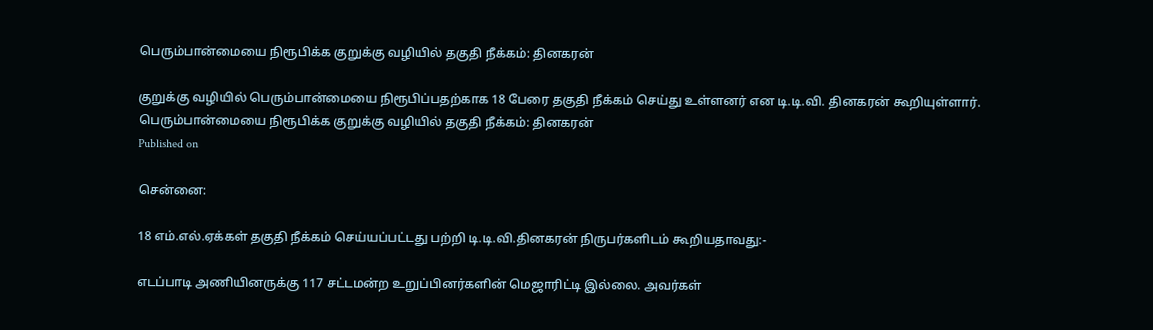பெரும்பான்மையை நிரூபிக்க குறுக்கு வழியில் தகுதி நீக்கம்: தினகரன்

குறுக்கு வழியில் பெரும்பான்மையை நிரூபிப்பதற்காக 18 பேரை தகுதி நீக்கம் செய்து உள்ளனர் என டி.டி.வி. தினகரன் கூறியுள்ளார்.
பெரும்பான்மையை நிரூபிக்க குறுக்கு வழியில் தகுதி நீக்கம்: தினகரன்
Published on

சென்னை:

18 எம்.எல்.ஏக்கள் தகுதி நீக்கம் செய்யப்பட்டது பற்றி டி.டி.வி.தினகரன் நிருபர்களிடம் கூறியதாவது:-

எடப்பாடி அணியினருக்கு 117 சட்டமன்ற உறுப்பினர்களின் மெஜாரிட்டி இல்லை. அவர்கள்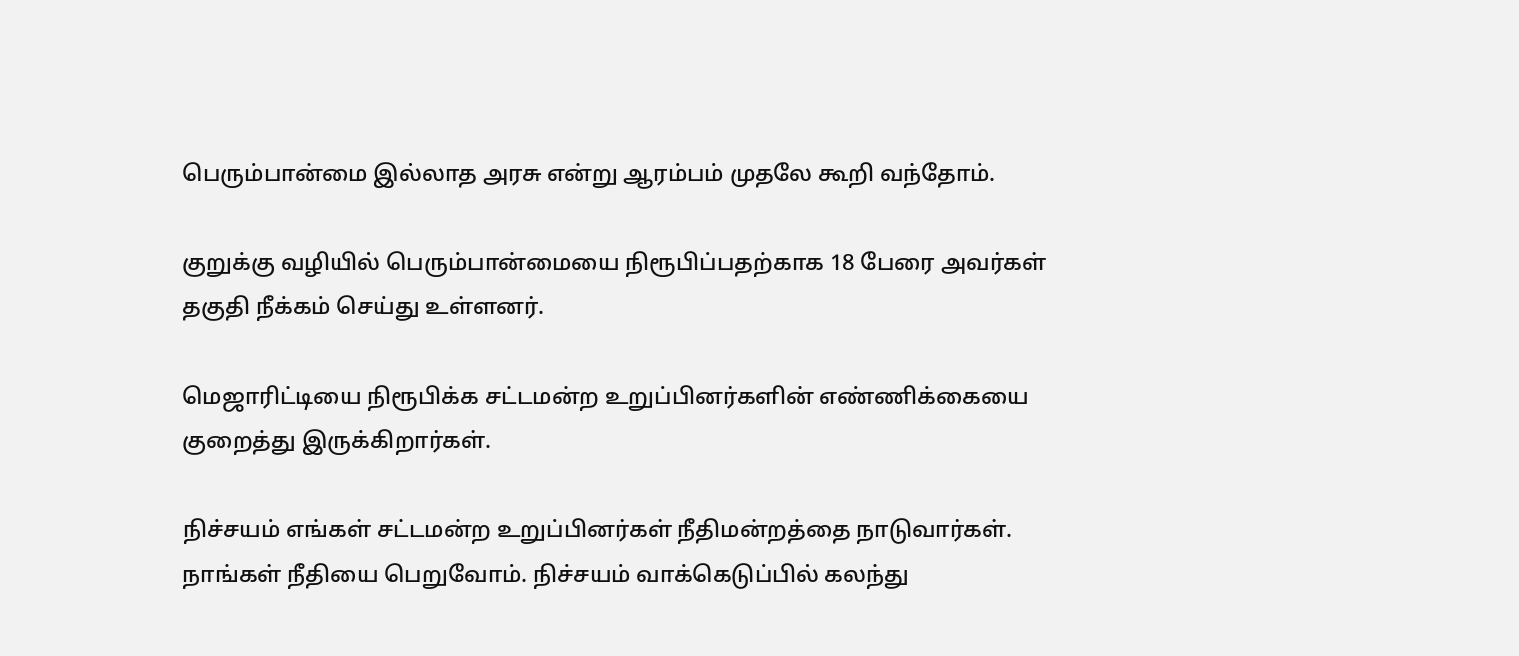பெரும்பான்மை இல்லாத அரசு என்று ஆரம்பம் முதலே கூறி வந்தோம்.

குறுக்கு வழியில் பெரும்பான்மையை நிரூபிப்பதற்காக 18 பேரை அவர்கள் தகுதி நீக்கம் செய்து உள்ளனர்.

மெஜாரிட்டியை நிரூபிக்க சட்டமன்ற உறுப்பினர்களின் எண்ணிக்கையை குறைத்து இருக்கிறார்கள்.

நிச்சயம் எங்கள் சட்டமன்ற உறுப்பினர்கள் நீதிமன்றத்தை நாடுவார்கள். நாங்கள் நீதியை பெறுவோம். நிச்சயம் வாக்கெடுப்பில் கலந்து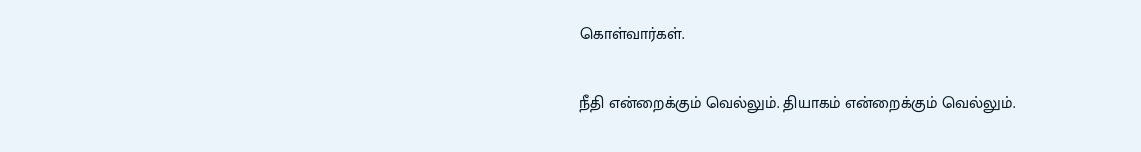கொள்வார்கள்.

நீதி என்றைக்கும் வெல்லும். தியாகம் என்றைக்கும் வெல்லும்.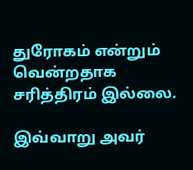துரோகம் என்றும் வென்றதாக சரித்திரம் இல்லை.

இவ்வாறு அவர்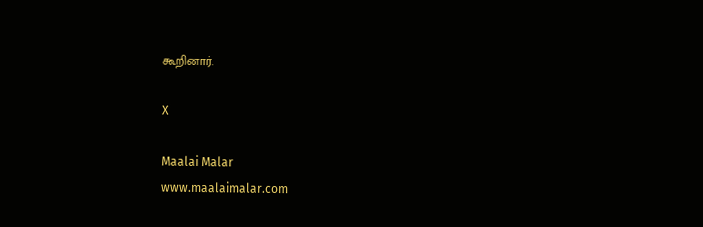கூறினார்.

X

Maalai Malar
www.maalaimalar.com